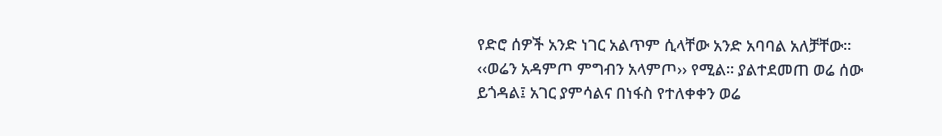የድሮ ሰዎች አንድ ነገር አልጥም ሲላቸው አንድ አባባል አለቻቸው። ‹‹ወሬን አዳምጦ ምግብን አላምጦ›› የሚል። ያልተደመጠ ወሬ ሰው ይጎዳል፤ አገር ያምሳልና በነፋስ የተለቀቀን ወሬ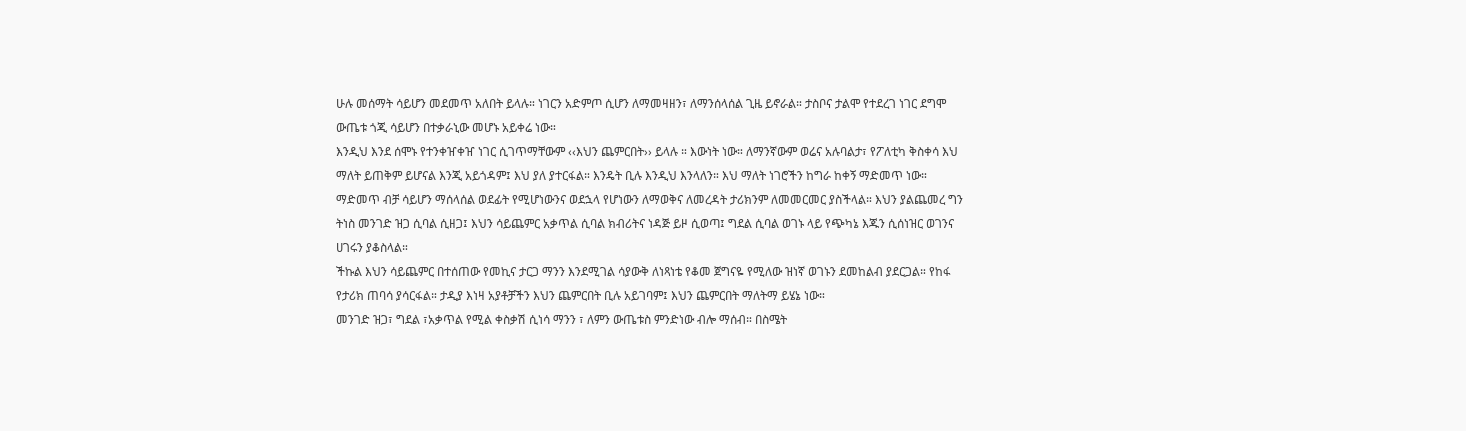ሁሉ መሰማት ሳይሆን መደመጥ አለበት ይላሉ። ነገርን አድምጦ ሲሆን ለማመዛዘን፣ ለማንሰላሰል ጊዜ ይኖራል። ታስቦና ታልሞ የተደረገ ነገር ደግሞ ውጤቱ ጎጂ ሳይሆን በተቃራኒው መሆኑ አይቀሬ ነው።
እንዲህ እንደ ሰሞኑ የተንቀዠቀዠ ነገር ሲገጥማቸውም ‹‹እህን ጨምርበት›› ይላሉ ። እውነት ነው። ለማንኛውም ወሬና አሉባልታ፣ የፖለቲካ ቅስቀሳ እህ ማለት ይጠቅም ይሆናል እንጂ አይጎዳም፤ እህ ያለ ያተርፋል። እንዴት ቢሉ እንዲህ እንላለን። እህ ማለት ነገሮችን ከግራ ከቀኝ ማድመጥ ነው። ማድመጥ ብቻ ሳይሆን ማሰላሰል ወደፊት የሚሆነውንና ወደኋላ የሆነውን ለማወቅና ለመረዳት ታሪክንም ለመመርመር ያስችላል። እህን ያልጨመረ ግን ትነስ መንገድ ዝጋ ሲባል ሲዘጋ፤ እህን ሳይጨምር አቃጥል ሲባል ክብሪትና ነዳጅ ይዞ ሲወጣ፤ ግደል ሲባል ወገኑ ላይ የጭካኔ እጁን ሲሰነዝር ወገንና ሀገሩን ያቆስላል።
ችኩል እህን ሳይጨምር በተሰጠው የመኪና ታርጋ ማንን እንደሚገል ሳያውቅ ለነጻነቴ የቆመ ጀግናዬ የሚለው ዝነኛ ወገኑን ደመከልብ ያደርጋል። የከፋ የታሪክ ጠባሳ ያሳርፋል። ታዲያ እነዛ አያቶቻችን እህን ጨምርበት ቢሉ አይገባም፤ እህን ጨምርበት ማለትማ ይሄኔ ነው።
መንገድ ዝጋ፣ ግደል ፣አቃጥል የሚል ቀስቃሽ ሲነሳ ማንን ፣ ለምን ውጤቱስ ምንድነው ብሎ ማሰብ። በስሜት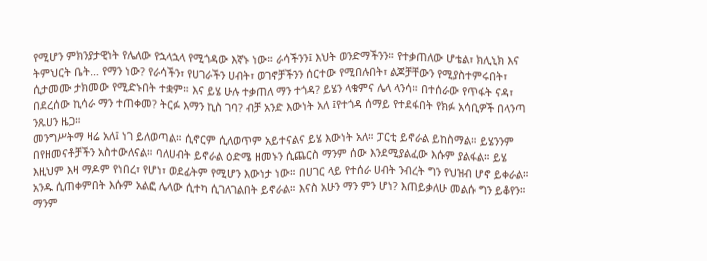የሚሆን ምክንያታዊነት የሌለው የኋላኋላ የሚጎዳው እኛኑ ነው። ራሳችንን፤ እህት ወንድማችንን። የተቃጠለው ሆቴል፣ ክሊኒክ እና ትምህርት ቤት… የማን ነው? የራሳችን፣ የሀገራችን ሀብት፣ ወገኖቻችንን ሰርተው የሚበሉበት፣ ልጆቻቸውን የሚያስተምሩበት፣ ሲታመሙ ታክመው የሚድኑበት ተቋም። እና ይሄ ሁሉ ተቃጠለ ማን ተጎዳ? ይሄን ላቁምና ሌላ ላንሳ። በተሰራው የጥፋት ናዳ፣ በደረሰው ኪሳራ ማን ተጠቀመ? ትርፉ እማን ኪስ ገባ? ብቻ አንድ እውነት አለ ፤የተጎዳ ሰማይ የተደፋበት የክፉ አሳቢዎች በላንጣ ንጹሀን ዜጋ።
መንግሥትማ ዛሬ አለ፤ ነገ ይለወጣል። ሲኖርም ሲለወጥም አይተናልና ይሄ እውነት አለ። ፓርቲ ይኖራል ይከስማል። ይሄንንም በየዘመናቶቻችን አስተውለናል። ባለሀብት ይኖራል ዕድሜ ዘመኑን ሲጨርስ ማንም ሰው እንደሚያልፈው እሱም ያልፋል። ይሄ እዚህም እዛ ማዶም የነበረ፣ የሆነ፣ ወደፊትም የሚሆን እውነታ ነው። በሀገር ላይ የተሰራ ሀብት ንብረት ግን የህዝብ ሆኖ ይቀራል። አንዱ ሲጠቀምበት እሱም አልፎ ሌላው ሲተካ ሲገለገልበት ይኖራል። እናስ አሁን ማን ምን ሆነ? እጠይቃለሁ መልሱ ግን ይቆየን። ማንም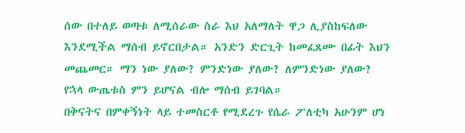ሰው በተለይ ወጣቱ ለሚሰራው ስራ እህ አለማለት ዋጋ ሊያስከፍለው እንደሚችል ማሰብ ይኖርበታል። አንድን ድርጊት ከመፈጸሙ በፊት እህን መጨመር። ማን ነው ያለው? ምንድነው ያለው? ለምንድነው ያለው? የኋላ ውጤቱስ ምን ይሆናል ብሎ ማሰብ ይገባል።
በቅናትና በምቀኝነት ላይ ተመስርቶ የሚደረጉ የሴራ ፖለቲካ አሁንም ሆነ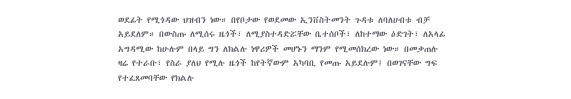ወደፊት የሚጎዳው ህዝብን ነው። በየቦታው የወደመው ኢንቨስትመንት ጉዳቱ ለባለሀብቱ ብቻ አይደለም። በውስጡ ለሚሰሩ ዜጎች፣ ለሚያስተዳድሯቸው ቤተሰቦች፣ ለከተማው ዕድገት፣ ለአላፊ አግዳሚው ከሁሉም በላይ ግን ለክልሉ ነዋሪዎች መሆኑን ማንም የሚመሰክረው ነው። በመቃጠሉ ዛሬ የተራቡ፣ የስራ ያለህ የሚሉ ዜጎች ከየትኛውም አካባቢ የመጡ አይደሉም፤ በወገናቸው ግፍ የተፈጸመባቸው የክልሉ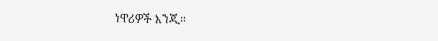ነዋሪዎች እንጂ።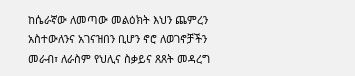ከሴራኛው ለመጣው መልዕክት እህን ጨምረን አስተውለንና አገናዝበን ቢሆን ኖሮ ለወገኖቻችን መራብ፣ ለራስም የህሊና ስቃይና ጸጸት መዳረግ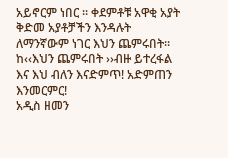አይኖርም ነበር ። ቀደምቶቹ አዋቂ አያት ቅድመ አያቶቻችን እንዳሉት ለማንኛውም ነገር እህን ጨምሩበት። ከ‹‹እህን ጨምሩበት ››ብዙ ይተረፋል እና እህ ብለን እናድምጥ! አድምጠን እንመርምር!
አዲስ ዘመን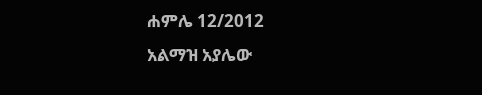ሐምሌ 12/2012
አልማዝ አያሌው